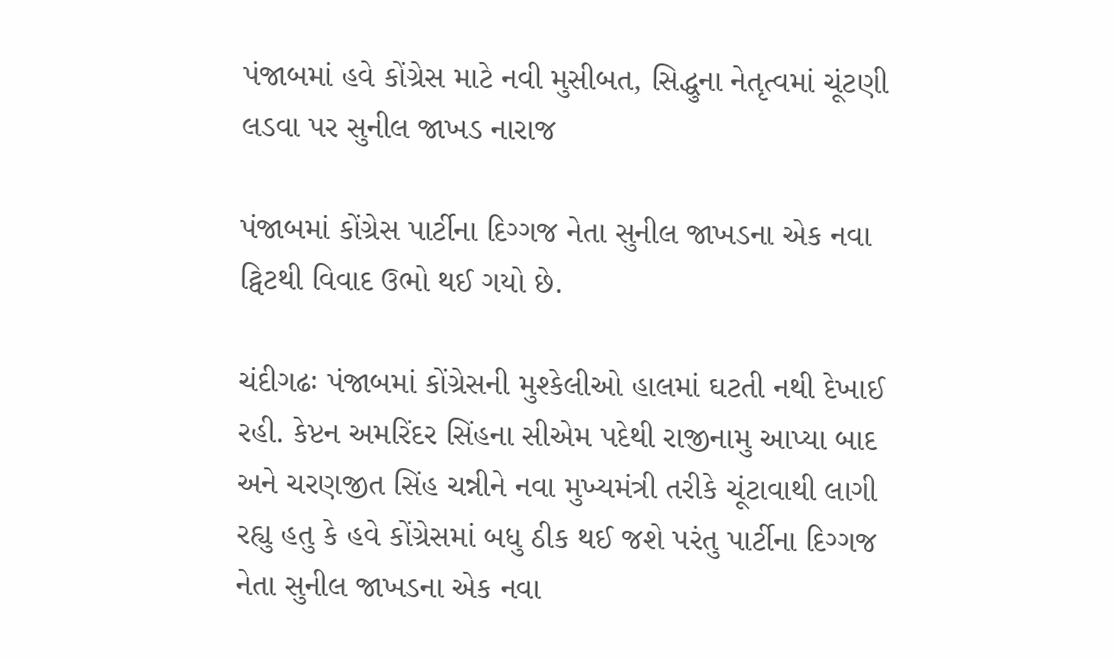પંજાબમાં હવે કોંગ્રેસ માટે નવી મુસીબત, સિદ્ધુના નેતૃત્વમાં ચૂંટણી લડવા પર સુનીલ જાખડ નારાજ

પંજાબમાં કોંગ્રેસ પાર્ટીના દિગ્ગજ નેતા સુનીલ જાખડના એક નવા ટ્વિટથી વિવાદ ઉભો થઈ ગયો છે.

ચંદીગઢઃ પંજાબમાં કોંગ્રેસની મુશ્કેલીઓ હાલમાં ઘટતી નથી દેખાઈ રહી. કેપ્ટન અમરિંદર સિંહના સીએમ પદેથી રાજીનામુ આપ્યા બાદ અને ચરણજીત સિંહ ચન્નીને નવા મુખ્યમંત્રી તરીકે ચૂંટાવાથી લાગી રહ્યુ હતુ કે હવે કોંગ્રેસમાં બધુ ઠીક થઈ જશે પરંતુ પાર્ટીના દિગ્ગજ નેતા સુનીલ જાખડના એક નવા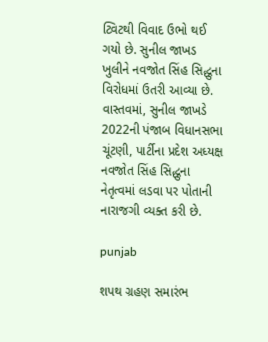ટ્વિટથી વિવાદ ઉભો થઈ ગયો છે. સુનીલ જાખડ ખુલીને નવજોત સિંહ સિદ્ધુના વિરોધમાં ઉતરી આવ્યા છે. વાસ્તવમાં, સુનીલ જાખડે 2022ની પંજાબ વિધાનસભા ચૂંટણી, પાર્ટીના પ્રદેશ અધ્યક્ષ નવજોત સિંહ સિદ્ધુના નેતૃત્વમાં લડવા પર પોતાની નારાજગી વ્યક્ત કરી છે.

punjab

શપથ ગ્રહણ સમારંભ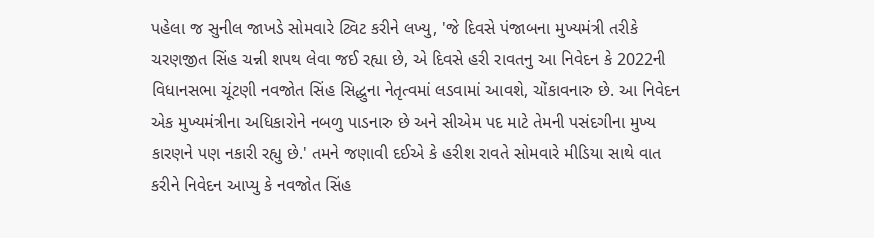પહેલા જ સુનીલ જાખડે સોમવારે ટ્વિટ કરીને લખ્યુ, 'જે દિવસે પંજાબના મુખ્યમંત્રી તરીકે ચરણજીત સિંહ ચન્ની શપથ લેવા જઈ રહ્યા છે, એ દિવસે હરી રાવતનુ આ નિવેદન કે 2022ની વિધાનસભા ચૂંટણી નવજોત સિંહ સિદ્ધુના નેતૃત્વમાં લડવામાં આવશે, ચોંકાવનારુ છે. આ નિવેદન એક મુખ્યમંત્રીના અધિકારોને નબળુ પાડનારુ છે અને સીએમ પદ માટે તેમની પસંદગીના મુખ્ય કારણને પણ નકારી રહ્યુ છે.' તમને જણાવી દઈએ કે હરીશ રાવતે સોમવારે મીડિયા સાથે વાત કરીને નિવેદન આપ્યુ કે નવજોત સિંહ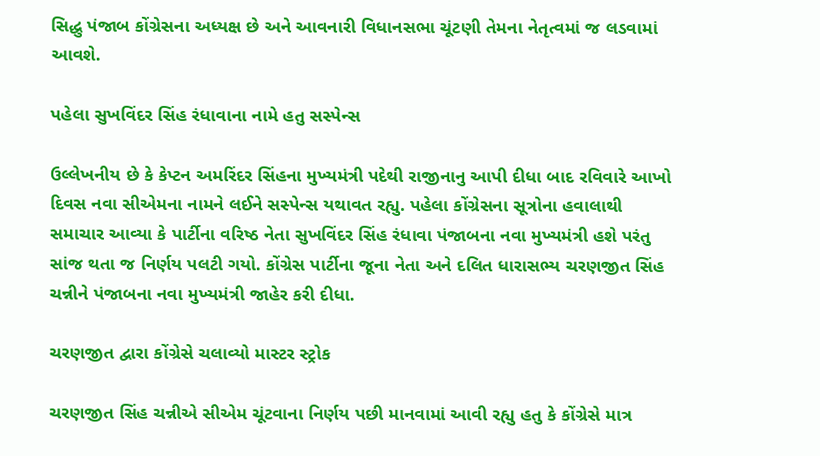સિદ્ધુ પંજાબ કોંગ્રેસના અધ્યક્ષ છે અને આવનારી વિધાનસભા ચૂંટણી તેમના નેતૃત્વમાં જ લડવામાં આવશે.

પહેલા સુખવિંદર સિંહ રંધાવાના નામે હતુ સસ્પેન્સ

ઉલ્લેખનીય છે કે કેપ્ટન અમરિંદર સિંહના મુખ્યમંત્રી પદેથી રાજીનાનુ આપી દીધા બાદ રવિવારે આખો દિવસ નવા સીએમના નામને લઈને સસ્પેન્સ યથાવત રહ્યુ. પહેલા કોંગ્રેસના સૂત્રોના હવાલાથી સમાચાર આવ્યા કે પાર્ટીના વરિષ્ઠ નેતા સુખવિંદર સિંહ રંધાવા પંજાબના નવા મુખ્યમંત્રી હશે પરંતુ સાંજ થતા જ નિર્ણય પલટી ગયો. કોંગ્રેસ પાર્ટીના જૂના નેતા અને દલિત ધારાસભ્ય ચરણજીત સિંહ ચન્નીને પંજાબના નવા મુખ્યમંત્રી જાહેર કરી દીધા.

ચરણજીત દ્વારા કોંગ્રેસે ચલાવ્યો માસ્ટર સ્ટ્રોક

ચરણજીત સિંહ ચન્નીએ સીએમ ચૂંટવાના નિર્ણય પછી માનવામાં આવી રહ્યુ હતુ કે કોંગ્રેસે માત્ર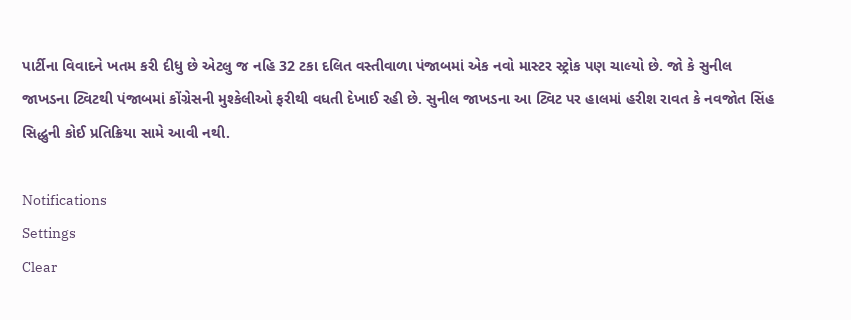પાર્ટીના વિવાદને ખતમ કરી દીધુ છે એટલુ જ નહિ 32 ટકા દલિત વસ્તીવાળા પંજાબમાં એક નવો માસ્ટર સ્ટ્રોક પણ ચાલ્યો છે. જો કે સુનીલ જાખડના ટ્વિટથી પંજાબમાં કોંગ્રેસની મુશ્કેલીઓ ફરીથી વધતી દેખાઈ રહી છે. સુનીલ જાખડના આ ટ્વિટ પર હાલમાં હરીશ રાવત કે નવજોત સિંહ સિદ્ધુની કોઈ પ્રતિક્રિયા સામે આવી નથી.

Notifications
Settings
Clear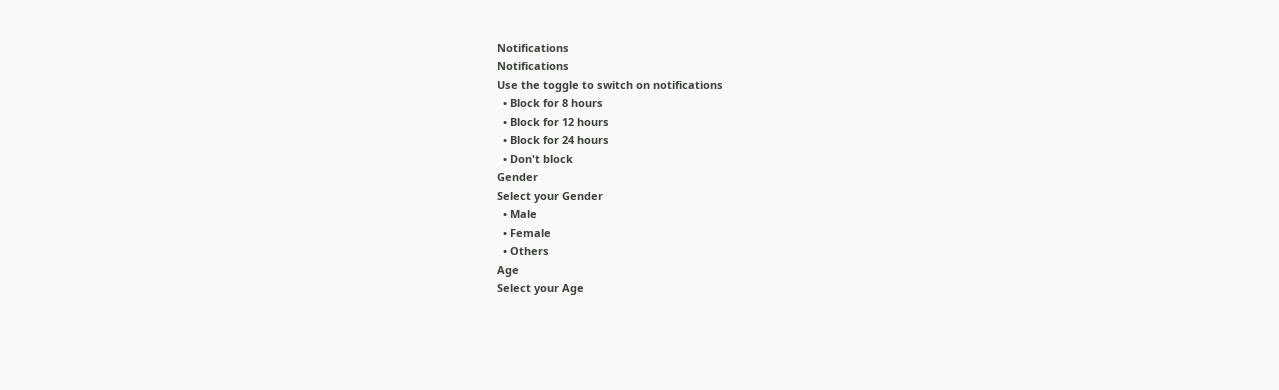Notifications
Notifications
Use the toggle to switch on notifications
  • Block for 8 hours
  • Block for 12 hours
  • Block for 24 hours
  • Don't block
Gender
Select your Gender
  • Male
  • Female
  • Others
Age
Select your Age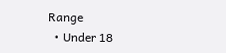Range
  • Under 18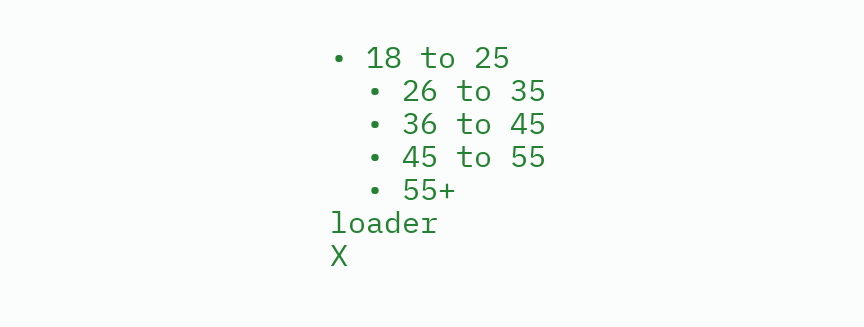• 18 to 25
  • 26 to 35
  • 36 to 45
  • 45 to 55
  • 55+
loader
X